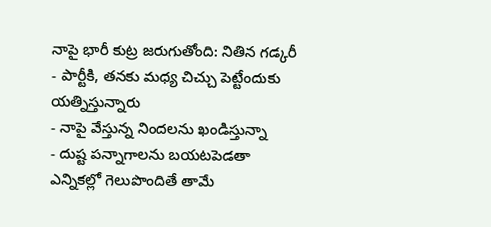నాపై భారీ కుట్ర జరుగుతోంది: నితిన గడ్కరీ
- పార్టీకి, తనకు మధ్య చిచ్చు పెట్టేందుకు యత్నిస్తున్నారు
- నాపై వేస్తున్న నిందలను ఖండిస్తున్నా
- దుష్ట పన్నాగాలను బయటపెడతా
ఎన్నికల్లో గెలుపొందితే తామే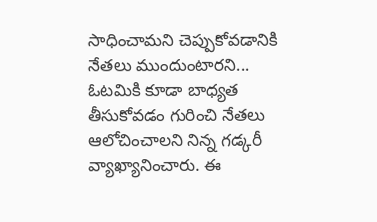సాధించామని చెప్పుకోవడానికి నేతలు ముందుంటారని... ఓటమికి కూడా బాధ్యత తీసుకోవడం గురించి నేతలు ఆలోచించాలని నిన్న గడ్కరీ వ్యాఖ్యానించారు. ఈ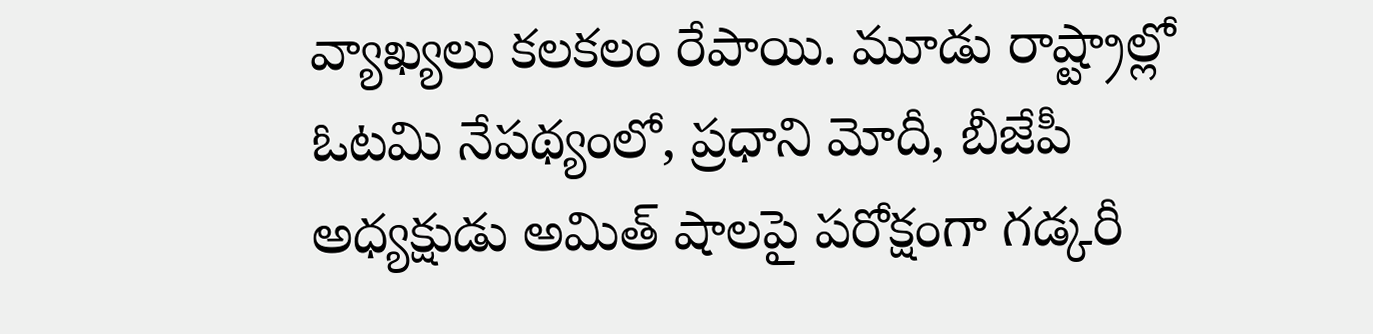వ్యాఖ్యలు కలకలం రేపాయి. మూడు రాష్ట్రాల్లో ఓటమి నేపథ్యంలో, ప్రధాని మోదీ, బీజేపీ అధ్యక్షుడు అమిత్ షాలపై పరోక్షంగా గడ్కరీ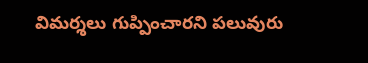విమర్శలు గుప్పించారని పలువురు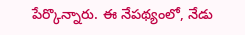పేర్కొన్నారు. ఈ నేపథ్యంలో, నేడు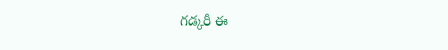గడ్కరీ ఈ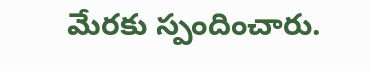మేరకు స్పందించారు.